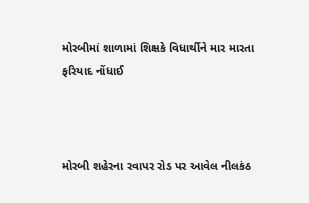મોરબીમાં શાળામાં શિક્ષકે વિધાર્થીને માર મારતા ફરિયાદ નોંધાઈ



મોરબી શહેરના રવાપર રોડ પર આવેલ નીલકંઠ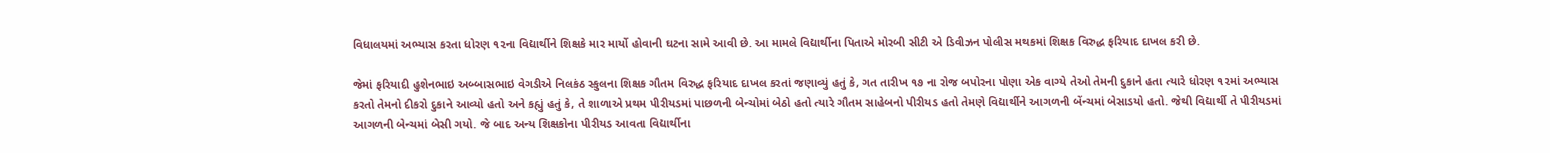વિધાલયમાં અભ્યાસ કરતા ધોરણ ૧૨ના વિદ્યાર્થીને શિક્ષકે માર માર્યો હોવાની ઘટના સામે આવી છે. આ મામલે વિદ્યાર્થીના પિતાએ મોરબી સીટી એ ડિવીઝન પોલીસ મથકમાં શિક્ષક વિરુદ્ધ ફરિયાદ દાખલ કરી છે.

જેમાં ફરિયાદી હુશેનભાઇ અબ્બાસભાઇ વેગડીએ નિલકંઠ સ્કુલના શિક્ષક ગૌતમ વિરુદ્ધ ફરિયાદ દાખલ કરતાં જણાવ્યું હતું કે, ગત તારીખ ૧૭ ના રોજ બપોરના પોણા એક વાગ્યે તેઓ તેમની દુકાને હતા ત્યારે ધોરણ ૧૨માં અભ્યાસ કરતો તેમનો દીકરો દુકાને આવ્યો હતો અને કહ્યું હતું કે, તે શાળાએ પ્રથમ પીરીયડમાં પાછળની બેન્ચોમાં બેઠો હતો ત્યારે ગૌતમ સાહેબનો પીરીયડ હતો તેમણે વિદ્યાર્થીને આગળની બેંન્ચમાં બેસાડયો હતો. જેથી વિદ્યાર્થી તે પીરીયડમાં આગળની બેન્ચમાં બેસી ગયો. જે બાદ અન્ય શિક્ષકોના પીરીયડ આવતા વિદ્યાર્થીના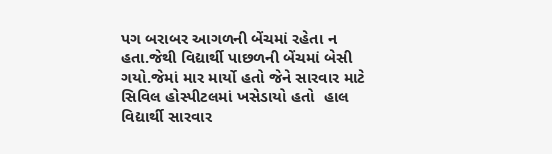પગ બરાબર આગળની બેંચમાં રહેતા ન હતા.જેથી વિદ્યાર્થી પાછળની બેંચમાં બેસી ગયો.જેમાં માર માર્યો હતો જેને સારવાર માટે સિવિલ હોસ્પીટલમાં ખસેડાયો હતો  હાલ વિદ્યાર્થી સારવાર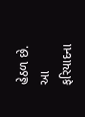હેઠળ છે. આ ફરિયાદના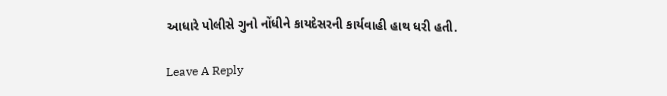આધારે પોલીસે ગુનો નોંધીને કાયદેસરની કાર્યવાહી હાથ ધરી હતી.

Leave A Reply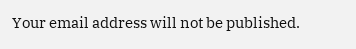Your email address will not be published.